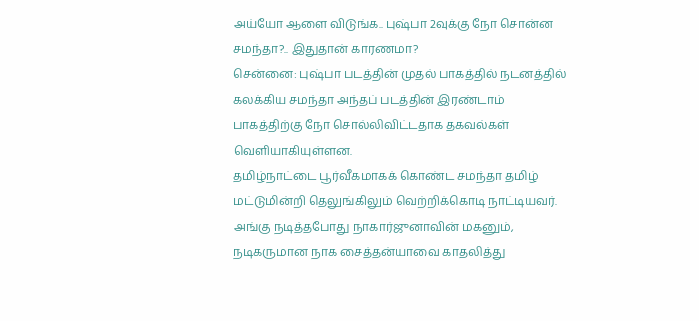அய்யோ ஆளை விடுங்க.. புஷ்பா 2வுக்கு நோ சொன்ன சமந்தா?.. இதுதான் காரணமா?
சென்னை: புஷ்பா படத்தின் முதல் பாகத்தில் நடனத்தில் கலக்கிய சமந்தா அந்தப் படத்தின் இரண்டாம் பாகத்திற்கு நோ சொல்லிவிட்டதாக தகவல்கள் வெளியாகியுள்ளன.
தமிழ்நாட்டை பூர்வீகமாகக் கொண்ட சமந்தா தமிழ் மட்டுமின்றி தெலுங்கிலும் வெற்றிக்கொடி நாட்டியவர். அங்கு நடித்தபோது நாகார்ஜுனாவின் மகனும், நடிகருமான நாக சைத்தன்யாவை காதலித்து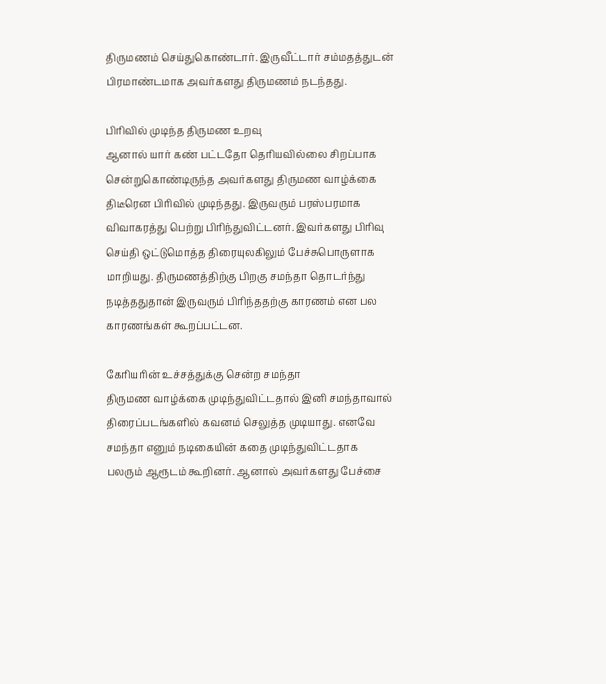திருமணம் செய்துகொண்டார். இருவீட்டார் சம்மதத்துடன் பிரமாண்டமாக அவர்களது திருமணம் நடந்தது.

பிரிவில் முடிந்த திருமண உறவு
ஆனால் யார் கண் பட்டதோ தெரியவில்லை சிறப்பாக சென்றுகொண்டிருந்த அவர்களது திருமண வாழ்க்கை திடீரென பிரிவில் முடிந்தது. இருவரும் பரஸ்பரமாக விவாகரத்து பெற்று பிரிந்துவிட்டனர். இவர்களது பிரிவு செய்தி ஒட்டுமொத்த திரையுலகிலும் பேச்சுபொருளாக மாறியது. திருமணத்திற்கு பிறகு சமந்தா தொடர்ந்து நடித்ததுதான் இருவரும் பிரிந்ததற்கு காரணம் என பல காரணங்கள் கூறப்பட்டன.

கேரியரின் உச்சத்துக்கு சென்ற சமந்தா
திருமண வாழ்க்கை முடிந்துவிட்டதால் இனி சமந்தாவால் திரைப்படங்களில் கவனம் செலுத்த முடியாது. எனவே சமந்தா எனும் நடிகையின் கதை முடிந்துவிட்டதாக பலரும் ஆரூடம் கூறினர். ஆனால் அவர்களது பேச்சை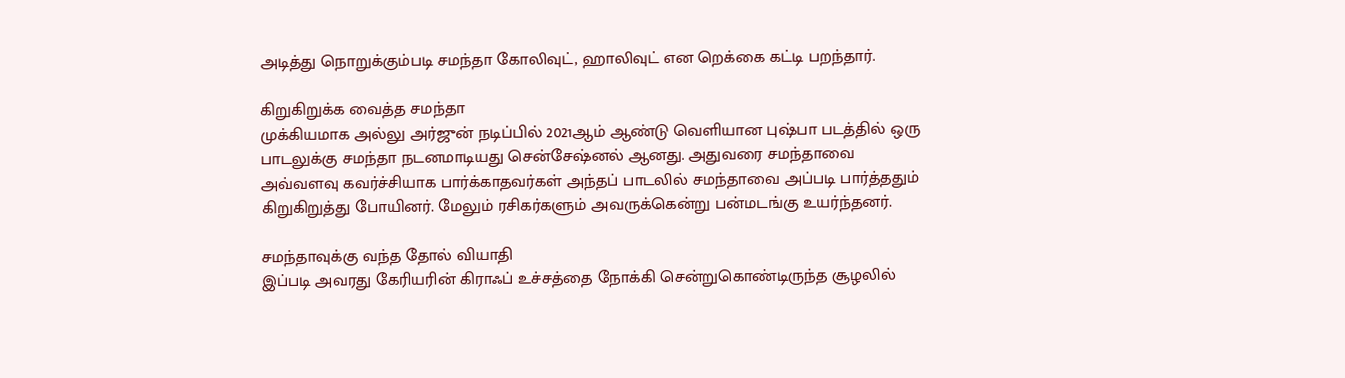அடித்து நொறுக்கும்படி சமந்தா கோலிவுட், ஹாலிவுட் என றெக்கை கட்டி பறந்தார்.

கிறுகிறுக்க வைத்த சமந்தா
முக்கியமாக அல்லு அர்ஜுன் நடிப்பில் 2021ஆம் ஆண்டு வெளியான புஷ்பா படத்தில் ஒரு பாடலுக்கு சமந்தா நடனமாடியது சென்சேஷ்னல் ஆனது. அதுவரை சமந்தாவை அவ்வளவு கவர்ச்சியாக பார்க்காதவர்கள் அந்தப் பாடலில் சமந்தாவை அப்படி பார்த்ததும் கிறுகிறுத்து போயினர். மேலும் ரசிகர்களும் அவருக்கென்று பன்மடங்கு உயர்ந்தனர்.

சமந்தாவுக்கு வந்த தோல் வியாதி
இப்படி அவரது கேரியரின் கிராஃப் உச்சத்தை நோக்கி சென்றுகொண்டிருந்த சூழலில்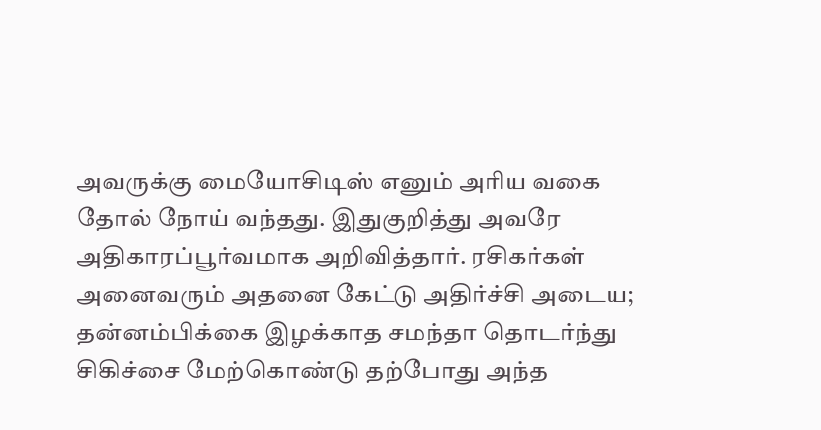அவருக்கு மையோசிடிஸ் எனும் அரிய வகை தோல் நோய் வந்தது. இதுகுறித்து அவரே அதிகாரப்பூர்வமாக அறிவித்தார். ரசிகர்கள் அனைவரும் அதனை கேட்டு அதிர்ச்சி அடைய; தன்னம்பிக்கை இழக்காத சமந்தா தொடர்ந்து சிகிச்சை மேற்கொண்டு தற்போது அந்த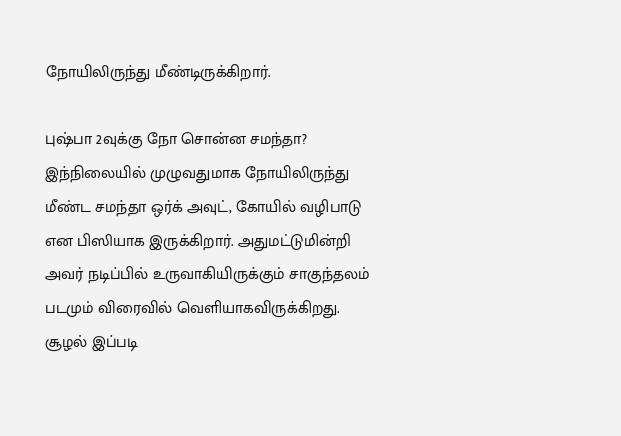நோயிலிருந்து மீண்டிருக்கிறார்.

புஷ்பா 2வுக்கு நோ சொன்ன சமந்தா?
இந்நிலையில் முழுவதுமாக நோயிலிருந்து மீண்ட சமந்தா ஒர்க் அவுட், கோயில் வழிபாடு என பிஸியாக இருக்கிறார். அதுமட்டுமின்றி அவர் நடிப்பில் உருவாகியிருக்கும் சாகுந்தலம் படமும் விரைவில் வெளியாகவிருக்கிறது. சூழல் இப்படி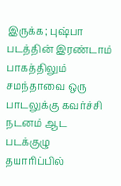இருக்க; புஷ்பா படத்தின் இரண்டாம் பாகத்திலும் சமந்தாவை ஒரு பாடலுக்கு கவர்ச்சி நடனம் ஆட படக்குழு தயாரிப்பில்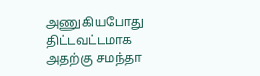அணுகியபோது திட்டவட்டமாக அதற்கு சமந்தா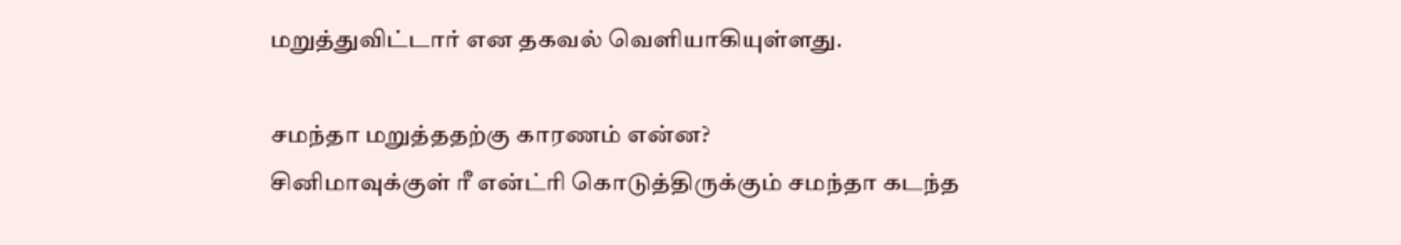மறுத்துவிட்டார் என தகவல் வெளியாகியுள்ளது.

சமந்தா மறுத்ததற்கு காரணம் என்ன?
சினிமாவுக்குள் ரீ என்ட்ரி கொடுத்திருக்கும் சமந்தா கடந்த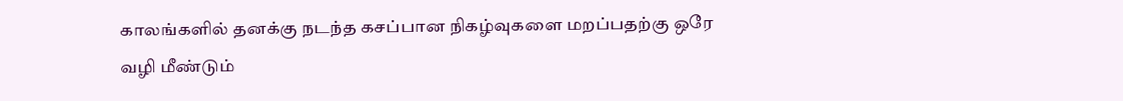காலங்களில் தனக்கு நடந்த கசப்பான நிகழ்வுகளை மறப்பதற்கு ஒரே வழி மீண்டும்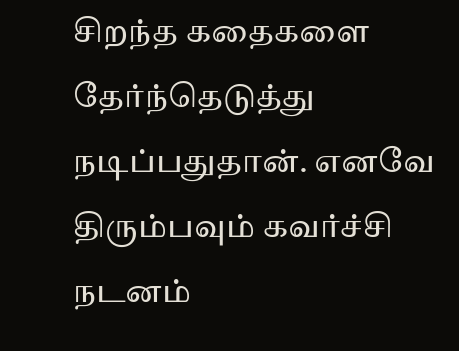சிறந்த கதைகளை தேர்ந்தெடுத்து நடிப்பதுதான். எனவே திரும்பவும் கவர்ச்சி நடனம்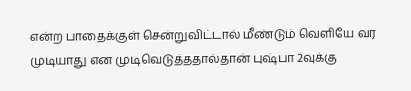என்ற பாதைக்குள் சென்றுவிட்டால் மீண்டும் வெளியே வர முடியாது என முடிவெடுத்ததால்தான் புஷ்பா 2வுக்கு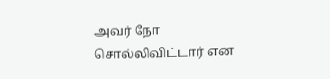அவர் நோ சொல்லிவிட்டார் என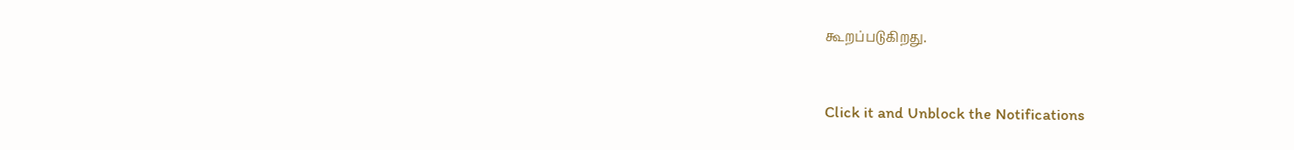கூறப்படுகிறது.


Click it and Unblock the Notifications